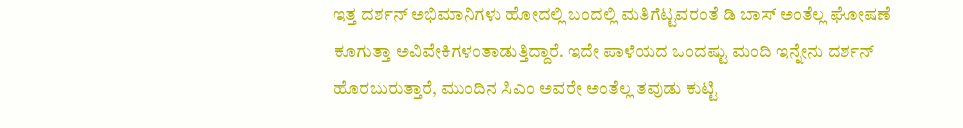ಇತ್ತ ದರ್ಶನ್ ಅಭಿಮಾನಿಗಳು ಹೋದಲ್ಲಿ ಬಂದಲ್ಲಿ ಮತಿಗೆಟ್ಟವರಂತೆ ಡಿ ಬಾಸ್ ಅಂತೆಲ್ಲ ಘೋಷಣೆ ಕೂಗುತ್ತಾ ಅವಿವೇಕಿಗಳಂತಾಡುತ್ತಿದ್ದಾರೆ. ಇದೇ ಪಾಳೆಯದ ಒಂದಷ್ಟು ಮಂದಿ ಇನ್ನೇನು ದರ್ಶನ್ ಹೊರಬುರುತ್ತಾರೆ, ಮುಂದಿನ ಸಿಎಂ ಅವರೇ ಅಂತೆಲ್ಲ ತವುಡು ಕುಟ್ಟಿ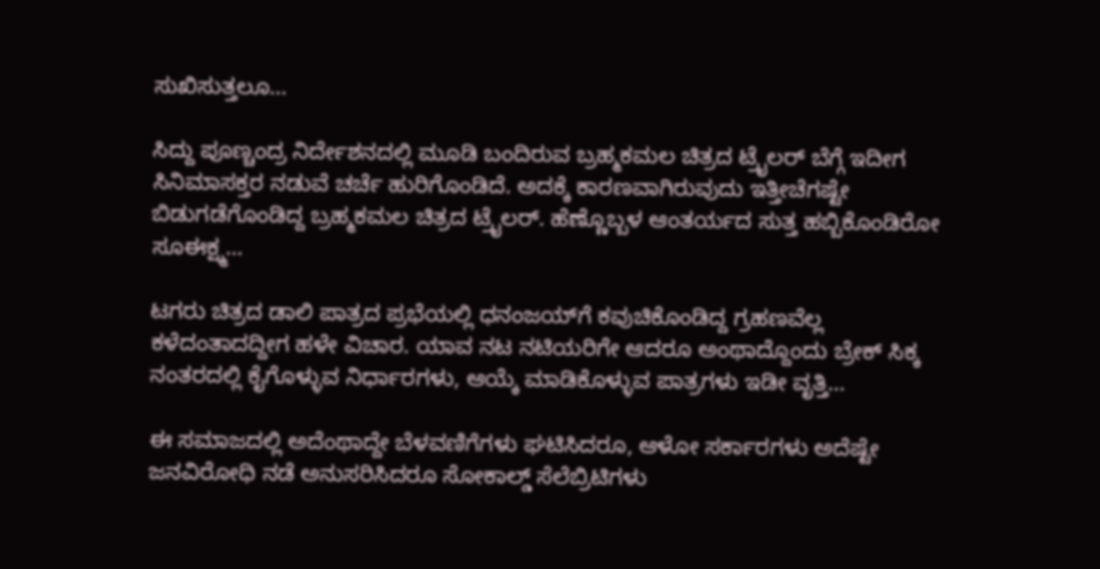ಸುಖಿಸುತ್ತಲೂ…

ಸಿದ್ದು ಪೂಣ್ಚಂದ್ರ ನಿರ್ದೇಶನದಲ್ಲಿ ಮೂಡಿ ಬಂದಿರುವ ಬ್ರಹ್ಮಕಮಲ ಚಿತ್ರದ ಟ್ರೈಲರ್ ಬೆಗ್ಗೆ ಇದೀಗ ಸಿನಿಮಾಸಕ್ತರ ನಡುವೆ ಚರ್ಚೆ ಹುರಿಗೊಂಡಿದೆ. ಅದಕ್ಕೆ ಕಾರಣವಾಗಿರುವುದು ಇತ್ತೀಚೆಗಷ್ಟೇ ಬಿಡುಗಡೆಗೊಂಡಿದ್ದ ಬ್ರಹ್ಮಕಮಲ ಚಿತ್ರದ ಟ್ರೈಲರ್. ಹೆಣ್ಣೊಬ್ಬಳ ಆಂತರ್ಯದ ಸುತ್ತ ಹಬ್ಬಿಕೊಂಡಿರೋ ಸೂಈಕ್ಷ್ಮ…

ಟಗರು ಚಿತ್ರದ ಡಾಲಿ ಪಾತ್ರದ ಪ್ರಭೆಯಲ್ಲಿ ಧನಂಜಯ್‌ಗೆ ಕವುಚಿಕೊಂಡಿದ್ದ ಗ್ರಹಣವೆಲ್ಲ ಕಳೆದಂತಾದದ್ದೀಗ ಹಳೇ ವಿಚಾರ. ಯಾವ ನಟ ನಟಿಯರಿಗೇ ಆದರೂ ಅಂಥಾದ್ದೊಂದು ಬ್ರೇಕ್ ಸಿಕ್ಕ ನಂತರದಲ್ಲಿ ಕೈಗೊಳ್ಳುವ ನಿರ್ಧಾರಗಳು, ಆಯ್ಕೆ ಮಾಡಿಕೊಳ್ಳುವ ಪಾತ್ರಗಳು ಇಡೀ ವೃತ್ತಿ…

ಈ ಸಮಾಜದಲ್ಲಿ ಅದೆಂಥಾದ್ದೇ ಬೆಳವಣಿಗೆಗಳು ಘಟಿಸಿದರೂ, ಆಳೋ ಸರ್ಕಾರಗಳು ಅದೆಷ್ಟೇ ಜನವಿರೋಧಿ ನಡೆ ಅನುಸರಿಸಿದರೂ ಸೋಕಾಲ್ಡ್ ಸೆಲೆಬ್ರಿಟಿಗಳು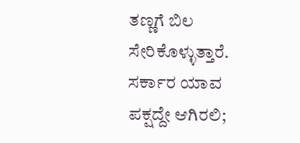ತಣ್ಣಗೆ ಬಿಲ ಸೇರಿಕೊಳ್ಳುತ್ತಾರೆ. ಸರ್ಕಾರ ಯಾವ ಪಕ್ಷದ್ದೇ ಆಗಿರಲಿ;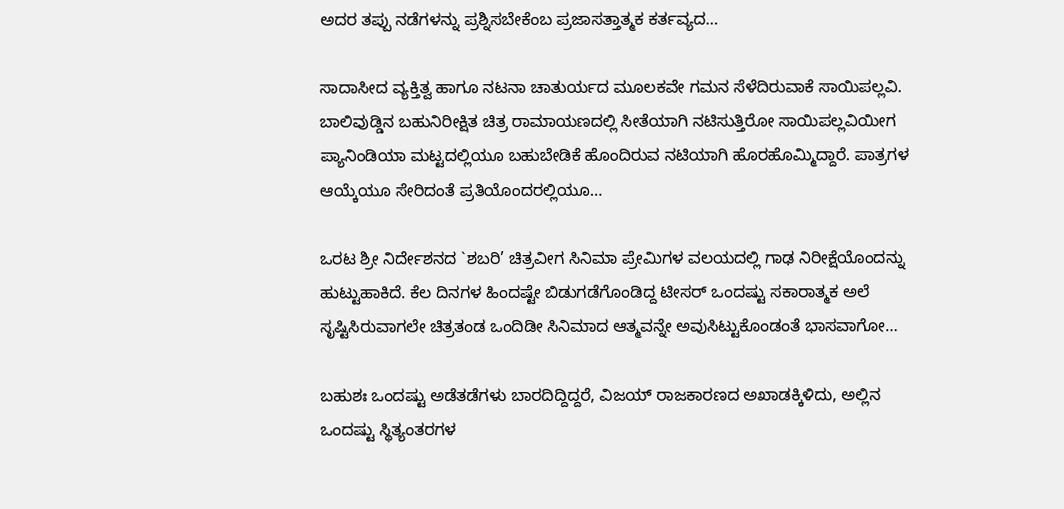ಅದರ ತಪ್ಪು ನಡೆಗಳನ್ನು ಪ್ರಶ್ನಿಸಬೇಕೆಂಬ ಪ್ರಜಾಸತ್ತಾತ್ಮಕ ಕರ್ತವ್ಯದ…

ಸಾದಾಸೀದ ವ್ಯಕ್ತಿತ್ವ ಹಾಗೂ ನಟನಾ ಚಾತುರ್ಯದ ಮೂಲಕವೇ ಗಮನ ಸೆಳೆದಿರುವಾಕೆ ಸಾಯಿಪಲ್ಲವಿ. ಬಾಲಿವುಡ್ಡಿನ ಬಹುನಿರೀಕ್ಷಿತ ಚಿತ್ರ ರಾಮಾಯಣದಲ್ಲಿ ಸೀತೆಯಾಗಿ ನಟಿಸುತ್ತಿರೋ ಸಾಯಿಪಲ್ಲವಿಯೀಗ ಪ್ಯಾನಿಂಡಿಯಾ ಮಟ್ಟದಲ್ಲಿಯೂ ಬಹುಬೇಡಿಕೆ ಹೊಂದಿರುವ ನಟಿಯಾಗಿ ಹೊರಹೊಮ್ಮಿದ್ದಾರೆ. ಪಾತ್ರಗಳ ಆಯ್ಕೆಯೂ ಸೇರಿದಂತೆ ಪ್ರತಿಯೊಂದರಲ್ಲಿಯೂ…

ಒರಟ ಶ್ರೀ ನಿರ್ದೇಶನದ `ಶಬರಿ’ ಚಿತ್ರವೀಗ ಸಿನಿಮಾ ಪ್ರೇಮಿಗಳ ವಲಯದಲ್ಲಿ ಗಾಢ ನಿರೀಕ್ಷೆಯೊಂದನ್ನು ಹುಟ್ಟುಹಾಕಿದೆ. ಕೆಲ ದಿನಗಳ ಹಿಂದಷ್ಟೇ ಬಿಡುಗಡೆಗೊಂಡಿದ್ದ ಟೀಸರ್ ಒಂದಷ್ಟು ಸಕಾರಾತ್ಮಕ ಅಲೆ ಸೃಷ್ಟಿಸಿರುವಾಗಲೇ ಚಿತ್ರತಂಡ ಒಂದಿಡೀ ಸಿನಿಮಾದ ಆತ್ಮವನ್ನೇ ಅವುಸಿಟ್ಟುಕೊಂಡಂತೆ ಭಾಸವಾಗೋ…

ಬಹುಶಃ ಒಂದಷ್ಟು ಅಡೆತಡೆಗಳು ಬಾರದಿದ್ದಿದ್ದರೆ, ವಿಜಯ್ ರಾಜಕಾರಣದ ಅಖಾಡಕ್ಕಿಳಿದು, ಅಲ್ಲಿನ ಒಂದಷ್ಟು ಸ್ಥಿತ್ಯಂತರಗಳ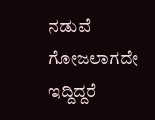ನಡುವೆ ಗೋಜಲಾಗದೇ ಇದ್ದಿದ್ದರೆ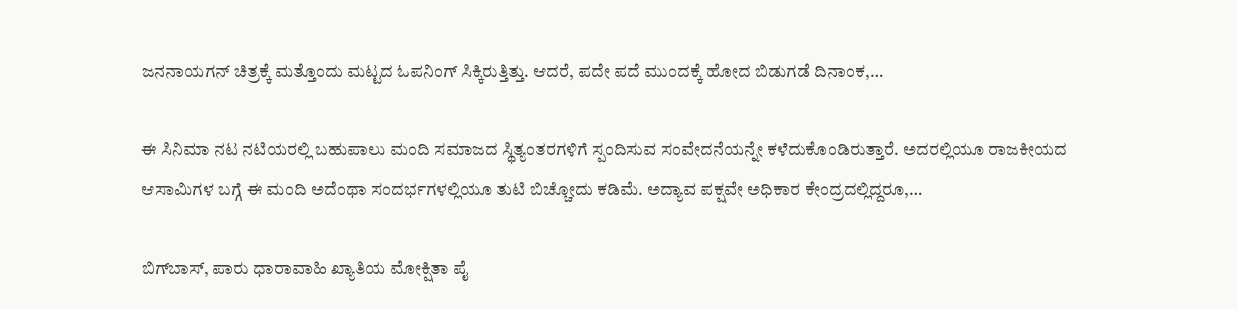ಜನನಾಯಗನ್ ಚಿತ್ರಕ್ಕೆ ಮತ್ತೊಂದು ಮಟ್ಟದ ಓಪನಿಂಗ್ ಸಿಕ್ಕಿರುತ್ತಿತ್ತು. ಆದರೆ, ಪದೇ ಪದೆ ಮುಂದಕ್ಕೆ ಹೋದ ಬಿಡುಗಡೆ ದಿನಾಂಕ,…

ಈ ಸಿನಿಮಾ ನಟ ನಟಿಯರಲ್ಲಿ ಬಹುಪಾಲು ಮಂದಿ ಸಮಾಜದ ಸ್ಥಿತ್ಯಂತರಗಳಿಗೆ ಸ್ಪಂದಿಸುವ ಸಂವೇದನೆಯನ್ನೇ ಕಳೆದುಕೊಂಡಿರುತ್ತಾರೆ. ಅದರಲ್ಲಿಯೂ ರಾಜಕೀಯದ ಆಸಾಮಿಗಳ ಬಗ್ಗೆ ಈ ಮಂದಿ ಅದೆಂಥಾ ಸಂದರ್ಭಗಳಲ್ಲಿಯೂ ತುಟಿ ಬಿಚ್ಚೋದು ಕಡಿಮೆ. ಅದ್ಯಾವ ಪಕ್ಷವೇ ಅಧಿಕಾರ ಕೇಂದ್ರದಲ್ಲಿದ್ದರೂ,…

ಬಿಗ್‌ಬಾಸ್, ಪಾರು ಧಾರಾವಾಹಿ ಖ್ಯಾತಿಯ ಮೋಕ್ಷಿತಾ ಪೈ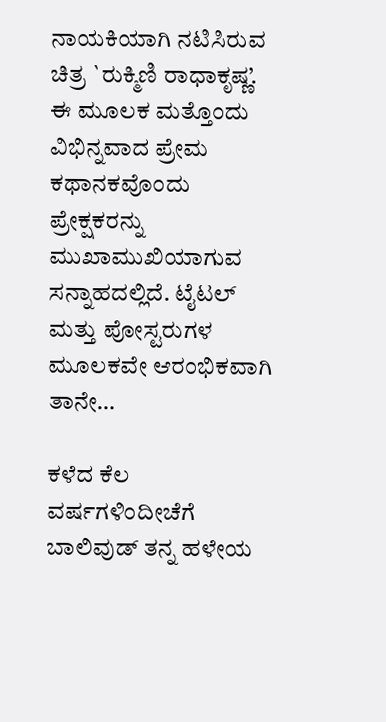ನಾಯಕಿಯಾಗಿ ನಟಿಸಿರುವ ಚಿತ್ರ `ರುಕ್ಮಿಣಿ ರಾಧಾಕೃಷ್ಣ’. ಈ ಮೂಲಕ ಮತ್ತೊಂದು ವಿಭಿನ್ನವಾದ ಪ್ರೇಮ ಕಥಾನಕವೊಂದು ಪ್ರೇಕ್ಷಕರನ್ನು ಮುಖಾಮುಖಿಯಾಗುವ ಸನ್ನಾಹದಲ್ಲಿದೆ. ಟೈಟಲ್ ಮತ್ತು ಪೋಸ್ಟರುಗಳ ಮೂಲಕವೇ ಆರಂಭಿಕವಾಗಿ ತಾನೇ…

ಕಳೆದ ಕೆಲ ವರ್ಷಗಳಿಂದೀಚೆಗೆ ಬಾಲಿವುಡ್ ತನ್ನ ಹಳೇಯ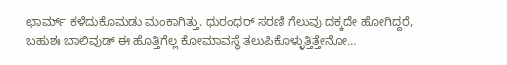ಛಾರ್ಮ್ ಕಳೆದುಕೊಮಡು ಮಂಕಾಗಿತ್ತು. ಧುರಂಧರ್ ಸರಣಿ ಗೆಲುವು ದಕ್ಕದೇ ಹೋಗಿದ್ದರೆ, ಬಹುಶಃ ಬಾಲಿವುಡ್ ಈ ಹೊತ್ತಿಗೆಲ್ಲ ಕೋಮಾವಸ್ಥೆ ತಲುಪಿಕೊಳ್ಳುತ್ತಿತ್ತೇನೋ…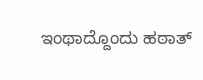ಇಂಥಾದ್ದೊಂದು ಹಠಾತ್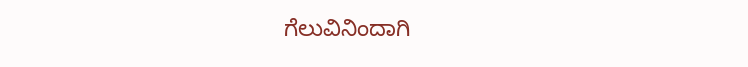ಗೆಲುವಿನಿಂದಾಗಿ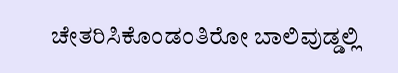ಚೇತರಿಸಿಕೊಂಡಂತಿರೋ ಬಾಲಿವುಡ್ಡಲ್ಲಿ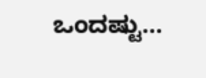ಒಂದಷ್ಟು…